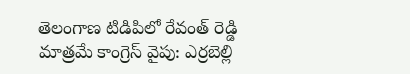తెలంగాణ టిడిపిలో రేవంత్ రెడ్డి మాత్రమే కాంగ్రెస్ వైపు: ఎర్రబెల్లి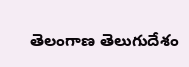తెలంగాణ తెలుగుదేశం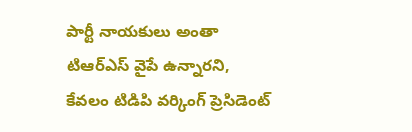పార్టీ నాయకులు అంతా టిఆర్ఎస్ వైపే ఉన్నారని, కేవలం టిడిపి వర్కింగ్ ప్రెసిడెంట్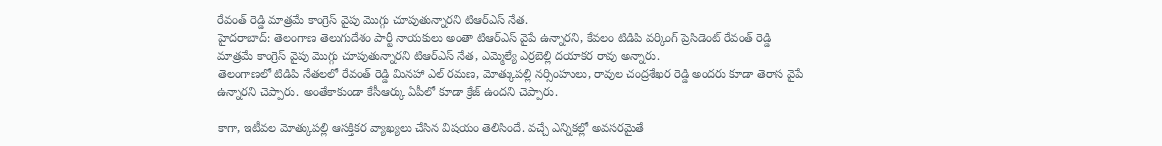రేవంత్ రెడ్డి మాత్రమే కాంగ్రెస్ వైపు మొగ్గు చూపుతున్నారని టిఆర్ఎస్ నేత.
హైదరాబాద్: తెలంగాణ తెలుగుదేశం పార్టీ నాయకులు అంతా టిఆర్ఎస్ వైపే ఉన్నారని, కేవలం టిడిపి వర్కింగ్ ప్రెసిడెంట్ రేవంత్ రెడ్డి మాత్రమే కాంగ్రెస్ వైపు మొగ్గు చూపుతున్నారని టిఆర్ఎస్ నేత, ఎమ్మెల్యే ఎర్రబెల్లి దయాకర రావు అన్నారు.
తెలంగాణలో టిడిపి నేతలలో రేవంత్ రెడ్డి మినహా ఎల్ రమణ, మోత్కుపల్లి నర్సింహులు, రావుల చంద్రశేఖర రెడ్డి అందరు కూడా తెరాస వైపే ఉన్నారని చెప్పారు. అంతేకాకుండా కేసీఆర్కు ఏపీలో కూడా క్రేజ్ ఉందని చెప్పారు.

కాగా, ఇటీవల మోత్కుపల్లి ఆసక్తికర వ్యాఖ్యలు చేసిన విషయం తెలిసిందే. వచ్చే ఎన్నికల్లో అవసరమైతే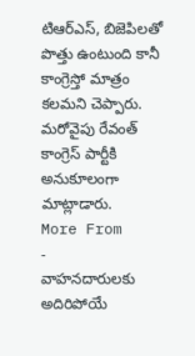టిఆర్ఎస్, బిజెపిలతో పొత్తు ఉంటుంది కానీ కాంగ్రెస్తో మాత్రం కలమని చెప్పారు. మరోవైపు రేవంత్ కాంగ్రెస్ పార్టీకి అనుకూలంగా మాట్లాడారు.
More From
-
వాహనదారులకు అదిరిపోయే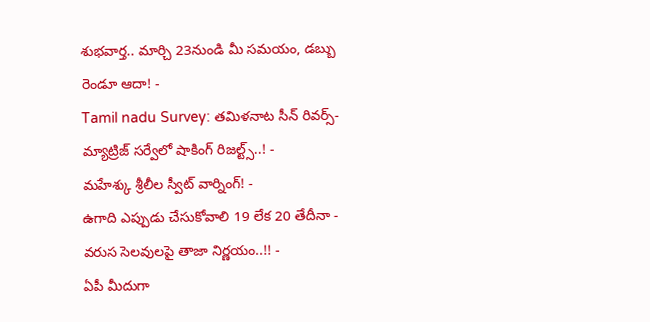శుభవార్త.. మార్చి 23నుండి మీ సమయం, డబ్బు రెండూ ఆదా! -
Tamil nadu Survey: తమిళనాట సీన్ రివర్స్-మ్యాట్రిజ్ సర్వేలో షాకింగ్ రిజల్ట్స్..! -
మహేశ్కు శ్రీలీల స్వీట్ వార్నింగ్! -
ఉగాది ఎప్పుడు చేసుకోవాలి 19 లేక 20 తేదీనా - వరుస సెలవులపై తాజా నిర్ణయం..!! -
ఏపీ మీదుగా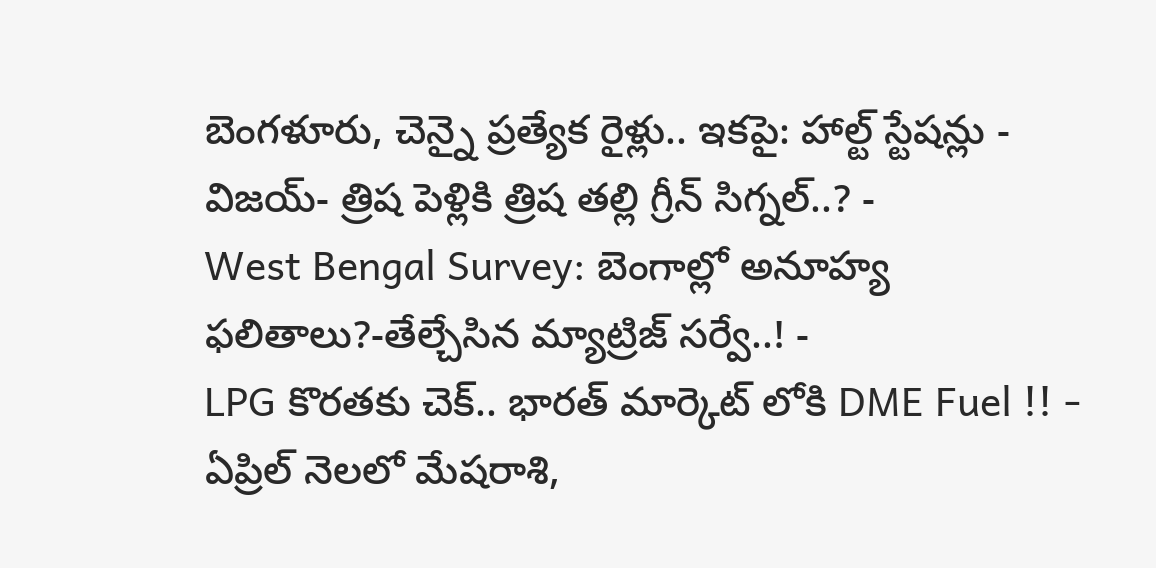బెంగళూరు, చెన్నై ప్రత్యేక రైళ్లు.. ఇకపై: హాల్ట్ స్టేషన్లు -
విజయ్- త్రిష పెళ్లికి త్రిష తల్లి గ్రీన్ సిగ్నల్..? -
West Bengal Survey: బెంగాల్లో అనూహ్య ఫలితాలు?-తేల్చేసిన మ్యాట్రిజ్ సర్వే..! -
LPG కొరతకు చెక్.. భారత్ మార్కెట్ లోకి DME Fuel !! -
ఏప్రిల్ నెలలో మేషరాశి,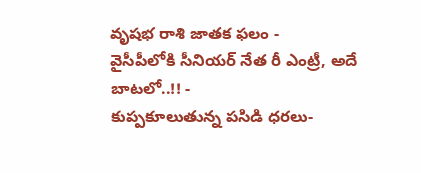వృషభ రాశి జాతక ఫలం -
వైసీపీలోకి సీనియర్ నేత రీ ఎంట్రీ, అదే బాటలో..!! -
కుప్పకూలుతున్న పసిడి ధరలు-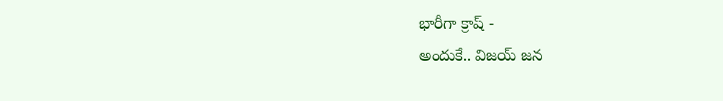భారీగా క్రాష్ -
అందుకే.. విజయ్ జన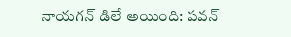నాయగన్ డిలే అయింది: పవన్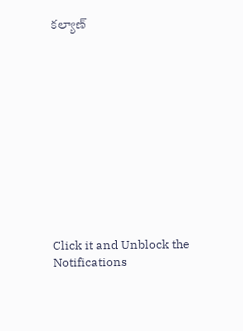కల్యాణ్












Click it and Unblock the Notifications